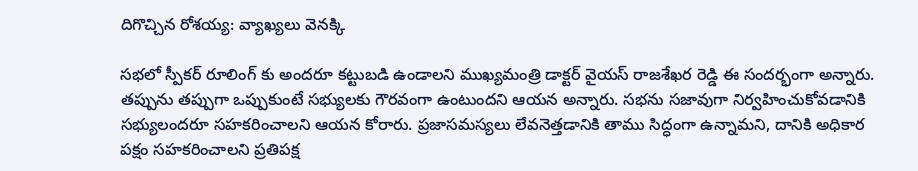దిగొచ్చిన రోశయ్య: వ్యాఖ్యలు వెనక్కి

సభలో స్పీకర్ రూలింగ్ కు అందరూ కట్టుబడి ఉండాలని ముఖ్యమంత్రి డాక్టర్ వైయస్ రాజశేఖర రెడ్డి ఈ సందర్భంగా అన్నారు. తప్పును తప్పుగా ఒప్పుకుంటే సభ్యులకు గౌరవంగా ఉంటుందని ఆయన అన్నారు. సభను సజావుగా నిర్వహించుకోవడానికి సభ్యులందరూ సహకరించాలని ఆయన కోరారు. ప్రజాసమస్యలు లేవనెత్తడానికి తాము సిద్ధంగా ఉన్నామని, దానికి అధికార పక్షం సహకరించాలని ప్రతిపక్ష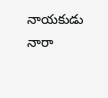నాయకుడు నారా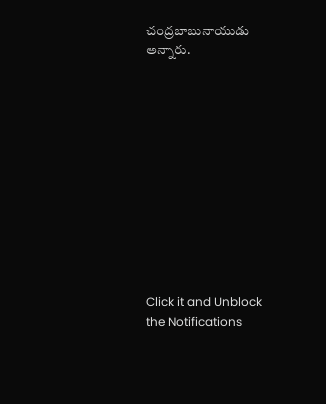చంద్రబాబునాయుడు అన్నారు.












Click it and Unblock the Notifications